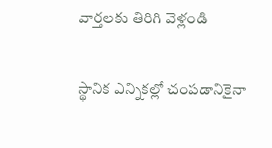వార్తలకు తిరిగి వెళ్లండి

స్థానిక ఎన్నికల్లో చంపడానికైనా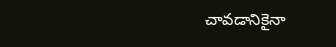చావడానికైనా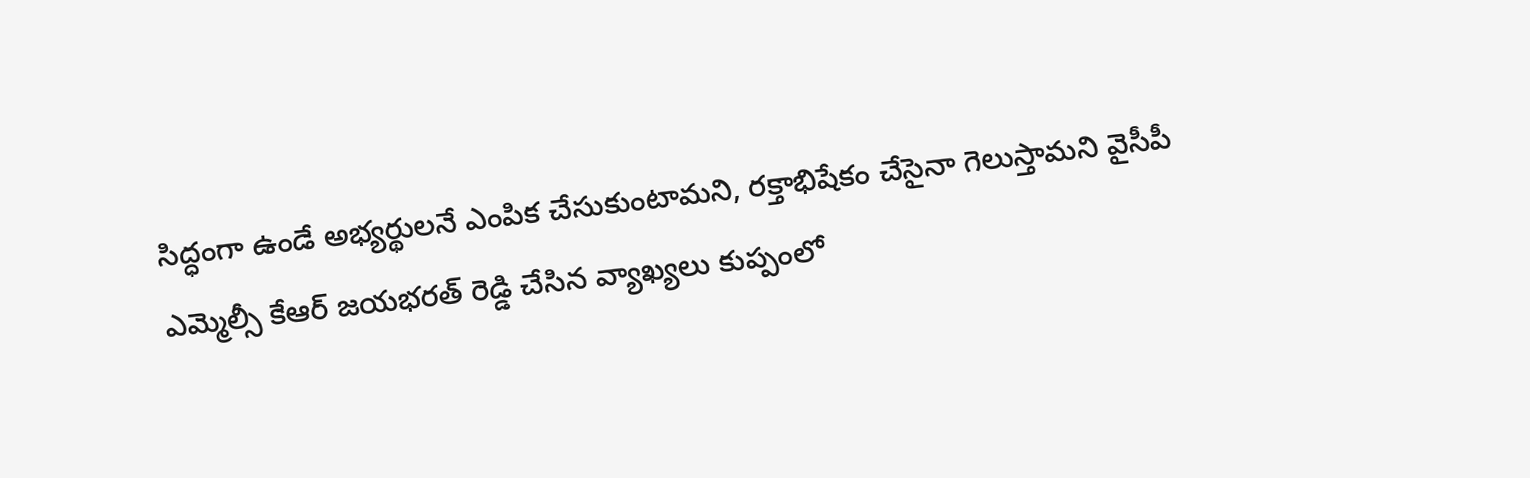సిద్ధంగా ఉండే అభ్యర్థులనే ఎంపిక చేసుకుంటామని, రక్తాభిషేకం చేసైనా గెలుస్తామని వైసీపీ ఎమ్మెల్సీ కేఆర్ జయభరత్ రెడ్డి చేసిన వ్యాఖ్యలు కుప్పంలో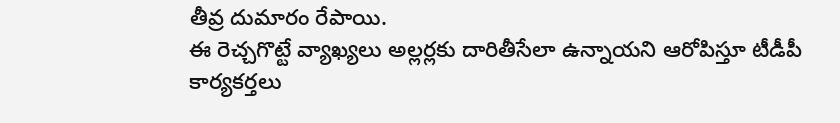తీవ్ర దుమారం రేపాయి.
ఈ రెచ్చగొట్టే వ్యాఖ్యలు అల్లర్లకు దారితీసేలా ఉన్నాయని ఆరోపిస్తూ టీడీపీ కార్యకర్తలు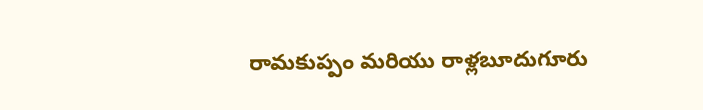రామకుప్పం మరియు రాళ్లబూదుగూరు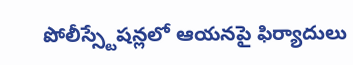పోలీస్స్టేషన్లలో ఆయనపై ఫిర్యాదులు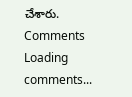చేశారు.
Comments
Loading comments...